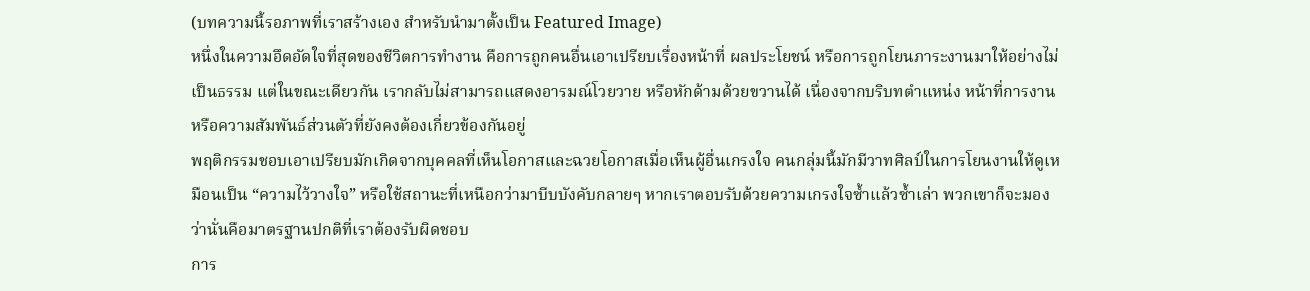(บทความนี้รอภาพที่เราสร้างเอง สำหรับนำมาตั้งเป็น Featured Image)
หนึ่งในความอึดอัดใจที่สุดของชีวิตการทำงาน คือการถูกคนอื่นเอาเปรียบเรื่องหน้าที่ ผลประโยชน์ หรือการถูกโยนภาระงานมาให้อย่างไม่เป็นธรรม แต่ในขณะเดียวกัน เรากลับไม่สามารถแสดงอารมณ์โวยวาย หรือหักด้ามด้วยขวานได้ เนื่องจากบริบทตำแหน่ง หน้าที่การงาน หรือความสัมพันธ์ส่วนตัวที่ยังคงต้องเกี่ยวข้องกันอยู่
พฤติกรรมชอบเอาเปรียบมักเกิดจากบุคคลที่เห็นโอกาสและฉวยโอกาสเมื่อเห็นผู้อื่นเกรงใจ คนกลุ่มนี้มักมีวาทศิลป์ในการโยนงานให้ดูเหมือนเป็น “ความไว้วางใจ” หรือใช้สถานะที่เหนือกว่ามาบีบบังคับกลายๆ หากเราตอบรับด้วยความเกรงใจซ้ำแล้วซ้ำเล่า พวกเขาก็จะมองว่านั่นคือมาตรฐานปกติที่เราต้องรับผิดชอบ
การ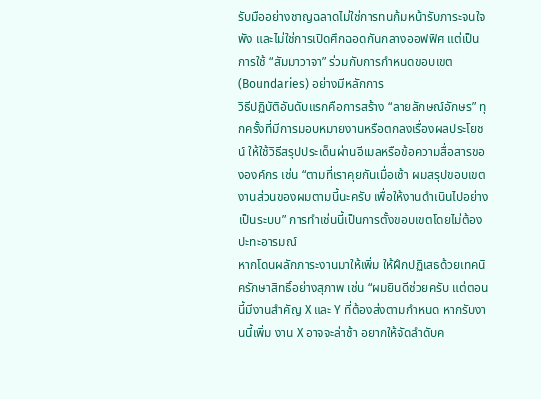รับมืออย่างชาญฉลาดไม่ใช่การทนก้มหน้ารับภาระจนใจพัง และไม่ใช่การเปิดศึกฉอดกันกลางออฟฟิศ แต่เป็นการใช้ “สัมมาวาจา” ร่วมกับการกำหนดขอบเขต (Boundaries) อย่างมีหลักการ
วิธีปฏิบัติอันดับแรกคือการสร้าง “ลายลักษณ์อักษร” ทุกครั้งที่มีการมอบหมายงานหรือตกลงเรื่องผลประโยชน์ ให้ใช้วิธีสรุปประเด็นผ่านอีเมลหรือข้อความสื่อสารขององค์กร เช่น “ตามที่เราคุยกันเมื่อเช้า ผมสรุปขอบเขตงานส่วนของผมตามนี้นะครับ เพื่อให้งานดำเนินไปอย่างเป็นระบบ” การทำเช่นนี้เป็นการตั้งขอบเขตโดยไม่ต้องปะทะอารมณ์
หากโดนผลักภาระงานมาให้เพิ่ม ให้ฝึกปฏิเสธด้วยเทคนิครักษาสิทธิ์อย่างสุภาพ เช่น “ผมยินดีช่วยครับ แต่ตอนนี้มีงานสำคัญ X และ Y ที่ต้องส่งตามกำหนด หากรับงานนี้เพิ่ม งาน X อาจจะล่าช้า อยากให้จัดลำดับค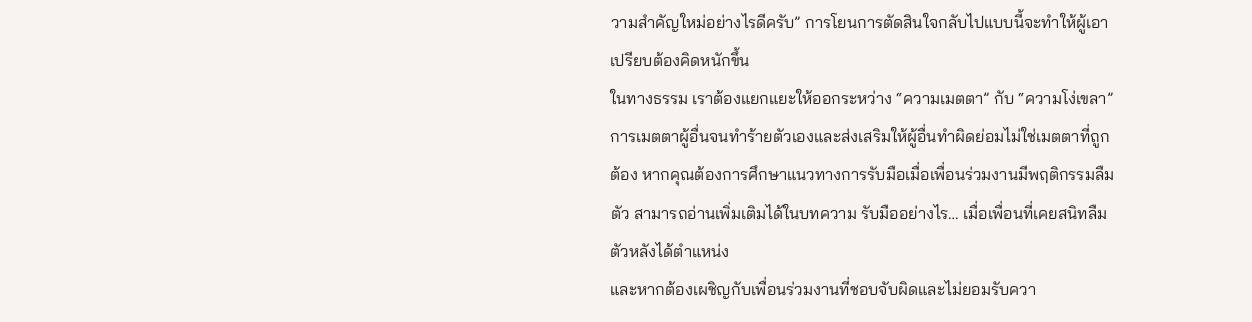วามสำคัญใหม่อย่างไรดีครับ” การโยนการตัดสินใจกลับไปแบบนี้จะทำให้ผู้เอาเปรียบต้องคิดหนักขึ้น
ในทางธรรม เราต้องแยกแยะให้ออกระหว่าง “ความเมตตา” กับ “ความโง่เขลา” การเมตตาผู้อื่นจนทำร้ายตัวเองและส่งเสริมให้ผู้อื่นทำผิดย่อมไม่ใช่เมตตาที่ถูกต้อง หากคุณต้องการศึกษาแนวทางการรับมือเมื่อเพื่อนร่วมงานมีพฤติกรรมลืมตัว สามารถอ่านเพิ่มเติมได้ในบทความ รับมืออย่างไร… เมื่อเพื่อนที่เคยสนิทลืมตัวหลังได้ตำแหน่ง
และหากต้องเผชิญกับเพื่อนร่วมงานที่ชอบจับผิดและไม่ยอมรับควา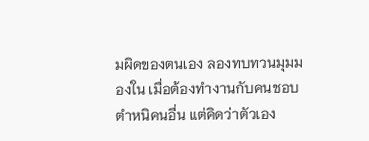มผิดของตนเอง ลองทบทวนมุมมองใน เมื่อต้องทำงานกับคนชอบตำหนิคนอื่น แต่คิดว่าตัวเอง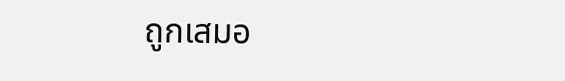ถูกเสมอ